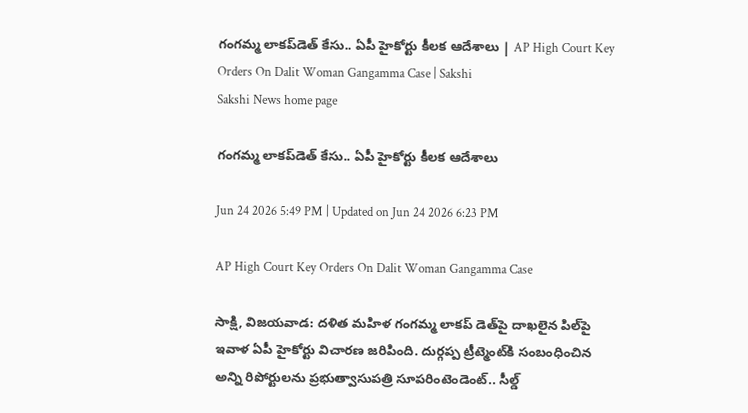గంగమ్మ లాకప్‌డెత్‌ కేసు.. ఏపీ హైకోర్టు కీలక ఆదేశాలు | AP High Court Key Orders On Dalit Woman Gangamma Case | Sakshi
Sakshi News home page

గంగమ్మ లాకప్‌డెత్‌ కేసు.. ఏపీ హైకోర్టు కీలక ఆదేశాలు

Jun 24 2026 5:49 PM | Updated on Jun 24 2026 6:23 PM

AP High Court Key Orders On Dalit Woman Gangamma Case

సాక్షి, విజయవాడ: దళిత మహిళ గంగమ్మ లాకప్ డెత్‌పై దాఖలైన పిల్‌పై ఇవాళ ఏపీ హైకోర్టు విచారణ జరిపింది. దుర్గప్ప ట్రీట్మెంట్‌కి సంబంధించిన అన్ని రిపోర్టులను ప్రభుత్వాసుపత్రి సూపరింటెండెంట్‌.. సీల్డ్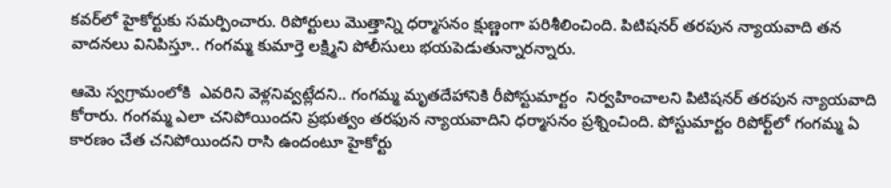కవర్‌లో హైకోర్టుకు సమర్పించారు. రిపోర్టులు మొత్తాన్ని ధర్మాసనం క్షుణ్ణంగా పరిశీలించింది. పిటిషనర్‌ తరపున న్యాయవాది తన వాదనలు వినిపిస్తూ.. గంగమ్మ కుమార్తె లక్ష్మిని పోలీసులు భయపెడుతున్నారన్నారు.

ఆమె స్వగ్రామంలోకి  ఎవరిని వెళ్లనివ్వట్లేదని.. గంగమ్మ మృతదేహానికి రీపోస్టుమార్టం  నిర్వహించాలని పిటిషనర్‌ తరపున న్యాయవాది కోరారు. గంగమ్మ ఎలా చనిపోయిందని ప్రభుత్వం తరఫున న్యాయవాదిని ధర్మాసనం ప్రశ్నించింది. పోస్టుమార్టం రిపోర్ట్‌లో గంగమ్మ ఏ కారణం చేత చనిపోయిందని రాసి ఉందంటూ హైకోర్టు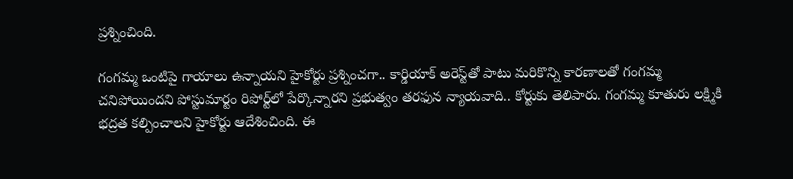ప్రశ్నించింది.

గంగమ్మ ఒంటిపై గాయాలు ఉన్నాయని హైకోర్టు ప్రశ్నించగా.. కార్డియాక్ అరెస్ట్‌తో పాటు మరికొన్ని కారణాలతో గంగమ్మ చనిపోయిందని పోస్టుమార్టం రిపోర్ట్‌లో పేర్కొన్నారని ప్రభుత్వం తరఫున న్యాయవాది.. కోర్టుకు తెలిపారు. గంగమ్మ కూతురు లక్ష్మికి భద్రత కల్పించాలని హైకోర్టు ఆదేశించింది. ఈ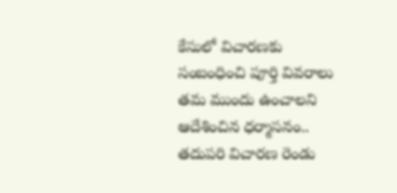కేసులో విచారణకు సంబంధించి పూర్తి వివరాలు తమ ముందు ఉంచాలని ఆదేశించిన ధర్మాసనం.. తదుపరి విచారణ రెండు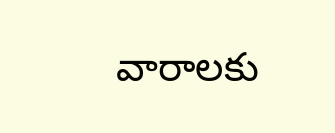వారాలకు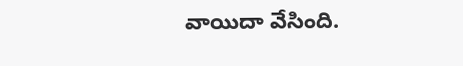వాయిదా వేసింది.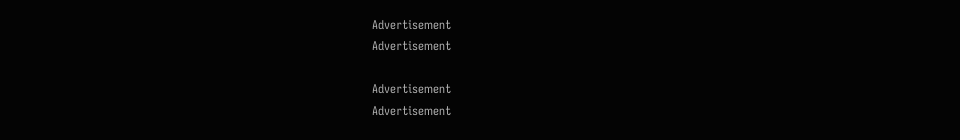Advertisement
Advertisement

Advertisement
Advertisement